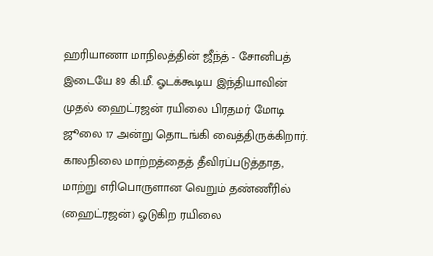ஹரியாணா மாநிலத்தின் ஜீந்த் - சோனிபத் இடையே 89 கி.மீ. ஓடக்கூடிய இந்தியாவின் முதல் ஹைட்ரஜன் ரயிலை பிரதமர் மோடி ஜூலை 17 அன்று தொடங்கி வைத்திருக்கிறார்.
காலநிலை மாற்றத்தைத் தீவிரப்படுத்தாத, மாற்று எரிபொருளான வெறும் தண்ணீரில் (ஹைட்ரஜன்) ஓடுகிற ரயிலை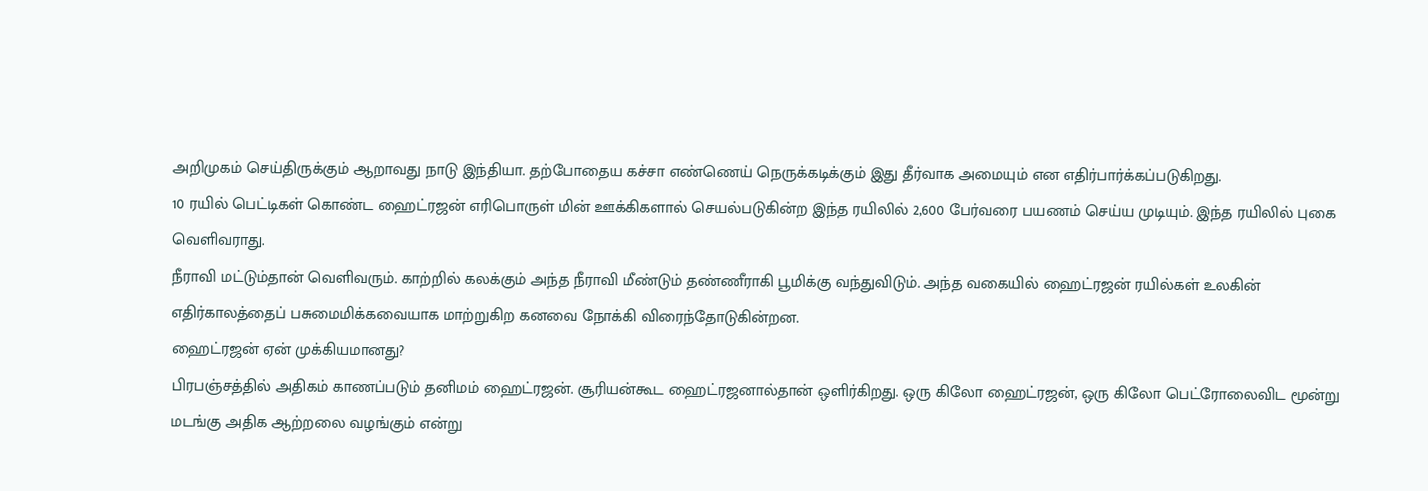அறிமுகம் செய்திருக்கும் ஆறாவது நாடு இந்தியா. தற்போதைய கச்சா எண்ணெய் நெருக்கடிக்கும் இது தீர்வாக அமையும் என எதிர்பார்க்கப்படுகிறது.
10 ரயில் பெட்டிகள் கொண்ட ஹைட்ரஜன் எரிபொருள் மின் ஊக்கிகளால் செயல்படுகின்ற இந்த ரயிலில் 2,600 பேர்வரை பயணம் செய்ய முடியும். இந்த ரயிலில் புகை வெளிவராது.
நீராவி மட்டும்தான் வெளிவரும். காற்றில் கலக்கும் அந்த நீராவி மீண்டும் தண்ணீராகி பூமிக்கு வந்துவிடும். அந்த வகையில் ஹைட்ரஜன் ரயில்கள் உலகின் எதிர்காலத்தைப் பசுமைமிக்கவையாக மாற்றுகிற கனவை நோக்கி விரைந்தோடுகின்றன.
ஹைட்ரஜன் ஏன் முக்கியமானது?
பிரபஞ்சத்தில் அதிகம் காணப்படும் தனிமம் ஹைட்ரஜன். சூரியன்கூட ஹைட்ரஜனால்தான் ஒளிர்கிறது. ஒரு கிலோ ஹைட்ரஜன், ஒரு கிலோ பெட்ரோலைவிட மூன்று மடங்கு அதிக ஆற்றலை வழங்கும் என்று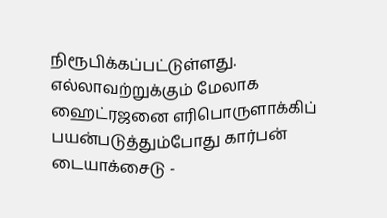நிரூபிக்கப்பட்டுள்ளது.
எல்லாவற்றுக்கும் மேலாக ஹைட்ரஜனை எரிபொருளாக்கிப் பயன்படுத்தும்போது கார்பன் டையாக்சைடு -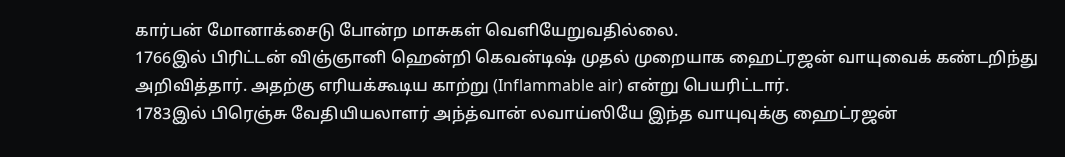கார்பன் மோனாக்சைடு போன்ற மாசுகள் வெளியேறுவதில்லை.
1766இல் பிரிட்டன் விஞ்ஞானி ஹென்றி கெவன்டிஷ் முதல் முறையாக ஹைட்ரஜன் வாயுவைக் கண்டறிந்து அறிவித்தார். அதற்கு எரியக்கூடிய காற்று (Inflammable air) என்று பெயரிட்டார்.
1783இல் பிரெஞ்சு வேதியியலாளர் அந்த்வான் லவாய்ஸியே இந்த வாயுவுக்கு ஹைட்ரஜன்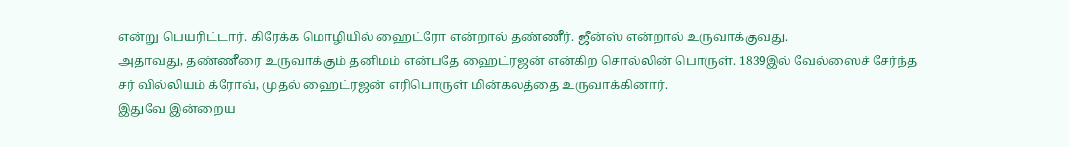என்று பெயரிட்டார். கிரேக்க மொழியில் ஹைட்ரோ என்றால் தண்ணீர். ஜீன்ஸ் என்றால் உருவாக்குவது.
அதாவது, தண்ணீரை உருவாக்கும் தனிமம் என்பதே ஹைட்ரஜன் என்கிற சொல்லின் பொருள். 1839இல் வேல்ஸைச் சேர்ந்த சர் வில்லியம் க்ரோவ், முதல் ஹைட்ரஜன் எரிபொருள் மின்கலத்தை உருவாக்கினார்.
இதுவே இன்றைய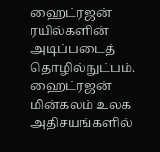ஹைட்ரஜன் ரயில்களின் அடிப்படைத் தொழில்நுட்பம். ஹைட்ரஜன் மின்கலம் உலக அதிசயங்களில்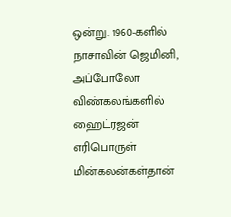ஒன்று. 1960-களில் நாசாவின் ஜெமினி, அப்போலோ விண்கலங்களில் ஹைட்ரஜன் எரிபொருள் மின்கலன்கள்தான்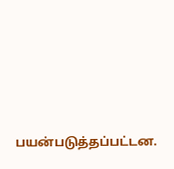பயன்படுத்தப்பட்டன.